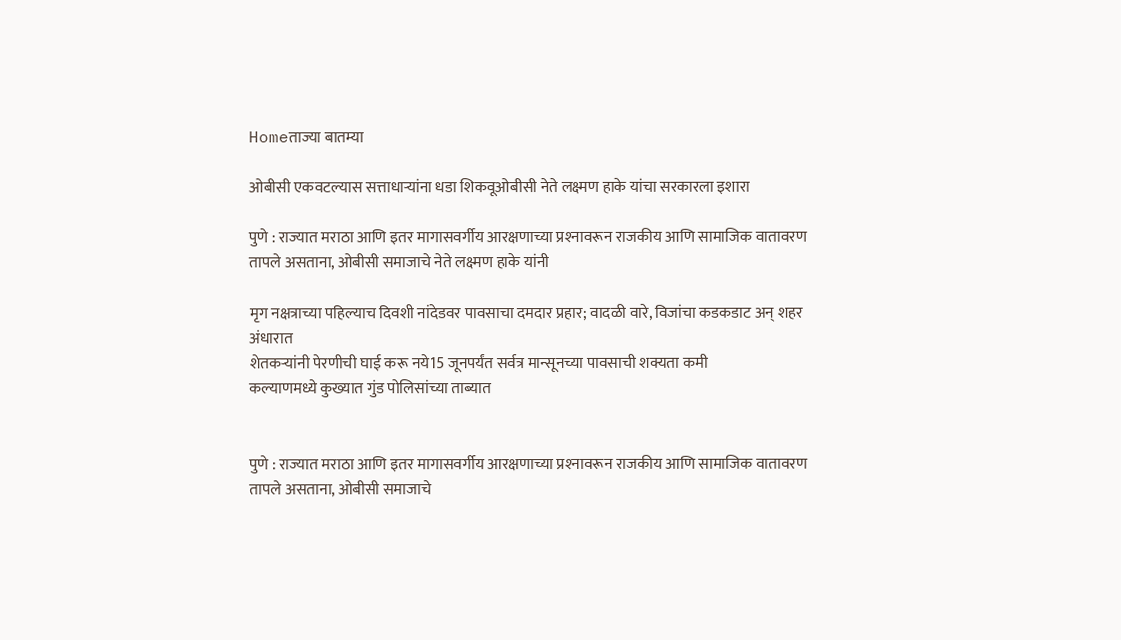Homeताज्या बातम्या

ओबीसी एकवटल्यास सत्ताधार्‍यांना धडा शिकवूओबीसी नेते लक्ष्मण हाके यांचा सरकारला इशारा

पुणे : राज्यात मराठा आणि इतर मागासवर्गीय आरक्षणाच्या प्रश्‍नावरून राजकीय आणि सामाजिक वातावरण तापले असताना, ओबीसी समाजाचे नेते लक्ष्मण हाके यांनी

मृग नक्षत्राच्या पहिल्याच दिवशी नांदेडवर पावसाचा दमदार प्रहार; वादळी वारे, विजांचा कडकडाट अन् शहर अंधारात
शेतकर्‍यांनी पेरणीची घाई करू नये15 जूनपर्यंत सर्वत्र मान्सूनच्या पावसाची शक्यता कमी
कल्याणमध्ये कुख्यात गुंड पोलिसांच्या ताब्यात


पुणे : राज्यात मराठा आणि इतर मागासवर्गीय आरक्षणाच्या प्रश्‍नावरून राजकीय आणि सामाजिक वातावरण तापले असताना, ओबीसी समाजाचे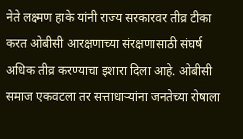नेते लक्ष्मण हाके यांनी राज्य सरकारवर तीव्र टीका करत ओबीसी आरक्षणाच्या संरक्षणासाठी संघर्ष अधिक तीव्र करण्याचा इशारा दिला आहे. ओबीसी समाज एकवटला तर सत्ताधार्‍यांना जनतेच्या रोषाला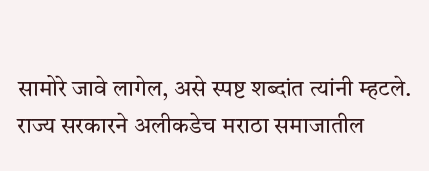सामोरे जावे लागेल, असे स्पष्ट शब्दांत त्यांनी म्हटले.
राज्य सरकारने अलीकडेच मराठा समाजातील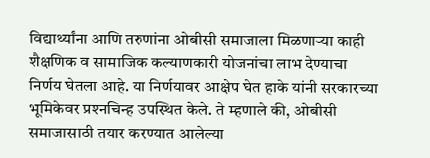विद्यार्थ्यांना आणि तरुणांना ओबीसी समाजाला मिळणार्‍या काही शैक्षणिक व सामाजिक कल्याणकारी योजनांचा लाभ देण्याचा निर्णय घेतला आहे. या निर्णयावर आक्षेप घेत हाके यांनी सरकारच्या भूमिकेवर प्रश्‍नचिन्ह उपस्थित केले. ते म्हणाले की, ओबीसी समाजासाठी तयार करण्यात आलेल्या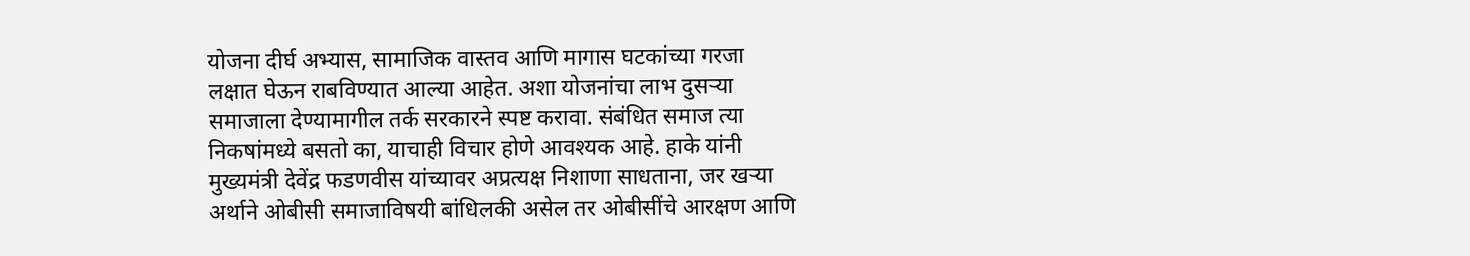योजना दीर्घ अभ्यास, सामाजिक वास्तव आणि मागास घटकांच्या गरजा लक्षात घेऊन राबविण्यात आल्या आहेत. अशा योजनांचा लाभ दुसर्‍या समाजाला देण्यामागील तर्क सरकारने स्पष्ट करावा. संबंधित समाज त्या निकषांमध्ये बसतो का, याचाही विचार होणे आवश्यक आहे. हाके यांनी मुख्यमंत्री देवेंद्र फडणवीस यांच्यावर अप्रत्यक्ष निशाणा साधताना, जर खर्‍या अर्थाने ओबीसी समाजाविषयी बांधिलकी असेल तर ओबीसींचे आरक्षण आणि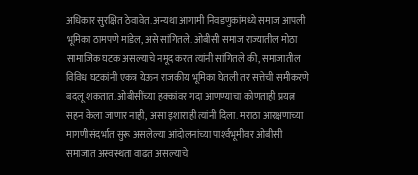अधिकार सुरक्षित ठेवावेत. अन्यथा आगामी निवडणुकांमध्ये समाज आपली भूमिका ठामपणे मांडेल, असे सांगितले. ओबीसी समाज राज्यातील मोठा सामाजिक घटक असल्याचे नमूद करत त्यांनी सांगितले की, समाजातील विविध घटकांनी एकत्र येऊन राजकीय भूमिका घेतली तर सत्तेची समीकरणे बदलू शकतात. ओबीसींच्या हक्कांवर गदा आणण्याचा कोणताही प्रयत्न सहन केला जाणार नाही, असा इशाराही त्यांनी दिला. मराठा आरक्षणाच्या मागणीसंदर्भात सुरू असलेल्या आंदोलनांच्या पार्श्‍वभूमीवर ओबीसी समाजात अस्वस्थता वाढत असल्याचे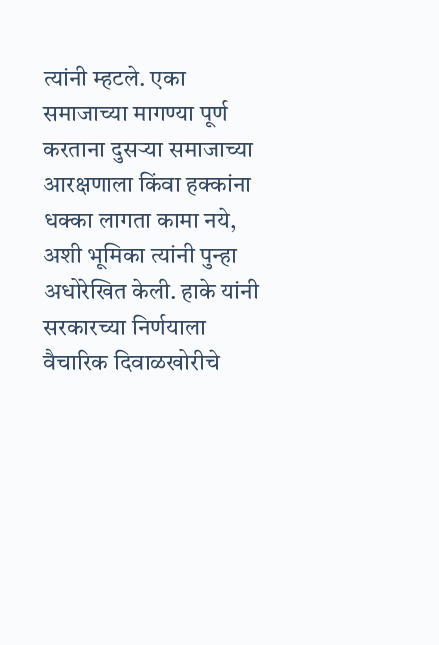त्यांनी म्हटले. एका समाजाच्या मागण्या पूर्ण करताना दुसर्‍या समाजाच्या आरक्षणाला किंवा हक्कांना धक्का लागता कामा नये, अशी भूमिका त्यांनी पुन्हा अधोरेखित केली. हाके यांनी सरकारच्या निर्णयाला वैचारिक दिवाळखोरीचे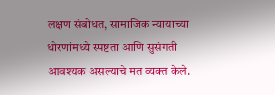लक्षण संबोधत, सामाजिक न्यायाच्या धोरणांमध्ये स्पष्टता आणि सुसंगती आवश्यक असल्याचे मत व्यक्त केले.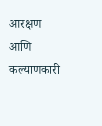आरक्षण आणि कल्याणकारी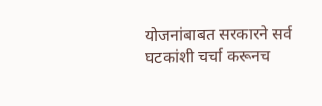योजनांबाबत सरकारने सर्व घटकांशी चर्चा करूनच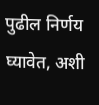पुढील निर्णय घ्यावेत, अशी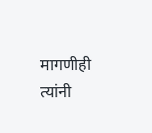मागणीही त्यांनी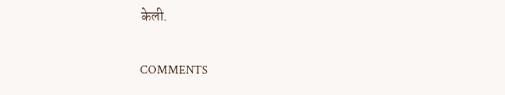केली.

COMMENTS